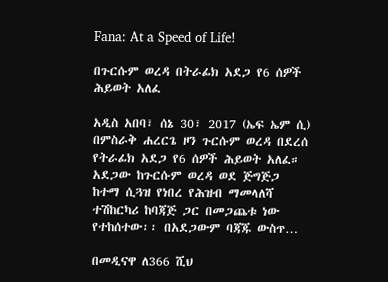Fana: At a Speed of Life!

በጉርሱም ወረዳ በትራፊክ አደጋ የ6 ሰዎች ሕይወት አለፈ

አዲስ አበባ፣ ሰኔ 30፣ 2017 (ኤፍ ኤም ሲ) በምስራቅ ሐረርጌ ዞን ጉርሱም ወረዳ በደረሰ የትራፊክ አደጋ የ6 ሰዎች ሕይወት አለፈ። አደጋው ከጉርሱም ወረዳ ወደ ጅግጅጋ ከተማ ሲጓዝ የነበረ የሕዝብ ማመላለሻ ተሽከርካሪ ከባጃጅ ጋር በመጋጨቱ ነው የተከሰተው፡፡ በአደጋውም ባጃጁ ውስጥ…

በመዲናዋ ለ366 ሺህ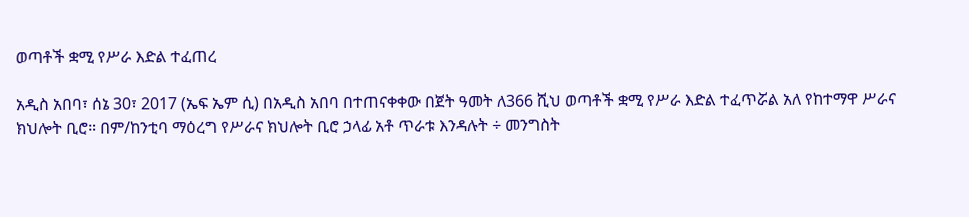ወጣቶች ቋሚ የሥራ እድል ተፈጠረ

አዲስ አበባ፣ ሰኔ 30፣ 2017 (ኤፍ ኤም ሲ) በአዲስ አበባ በተጠናቀቀው በጀት ዓመት ለ366 ሺህ ወጣቶች ቋሚ የሥራ እድል ተፈጥሯል አለ የከተማዋ ሥራና ክህሎት ቢሮ። በም/ከንቲባ ማዕረግ የሥራና ክህሎት ቢሮ ኃላፊ አቶ ጥራቱ እንዳሉት ÷ መንግስት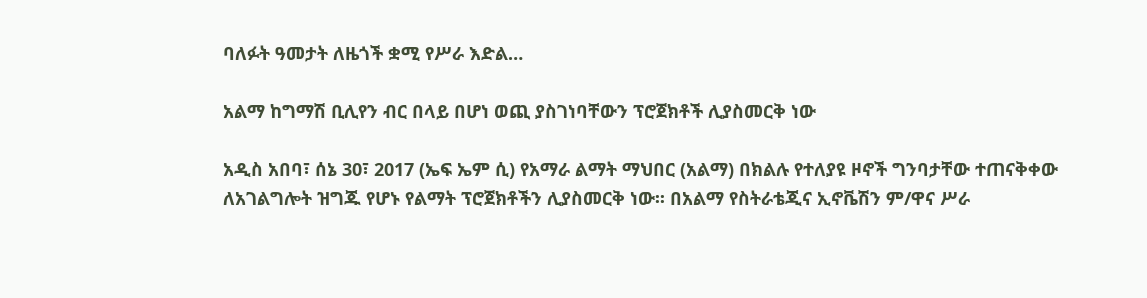ባለፉት ዓመታት ለዜጎች ቋሚ የሥራ እድል…

አልማ ከግማሽ ቢሊየን ብር በላይ በሆነ ወጪ ያስገነባቸውን ፕሮጀክቶች ሊያስመርቅ ነው

አዲስ አበባ፣ ሰኔ 30፣ 2017 (ኤፍ ኤም ሲ) የአማራ ልማት ማህበር (አልማ) በክልሉ የተለያዩ ዞኖች ግንባታቸው ተጠናቅቀው ለአገልግሎት ዝግጁ የሆኑ የልማት ፕሮጀክቶችን ሊያስመርቅ ነው፡፡ በአልማ የስትራቴጂና ኢኖቬሽን ም/ዋና ሥራ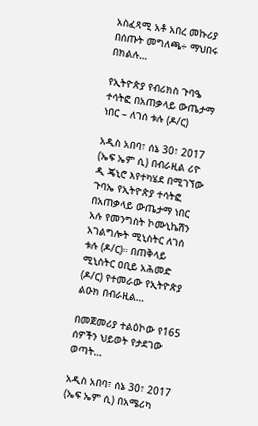አስፈጻሚ አቶ አበረ መኩሪያ በሰጡት መግለጫ÷ ማህበሩ በክልሉ…

የኢትዮጵያ የብሪክስ ጉባዔ ተሳትፎ በአጠቃላይ ውጤታማ ነበር – ለገሰ ቱሉ (ዶ/ር)

አዲስ አበባ፣ ሰኔ 30፣ 2017 (ኤፍ ኤም ሲ) በብራዚል ሪዮ ዲ ጄኒሮ እየተካሄደ በሚገኘው ጉባኤ የኢትዮጵያ ተሳትፎ በአጠቃላይ ውጤታማ ነበር አሉ የመንግስት ኮሙኒኬሽን አገልግሎት ሚኒስትር ለገሰ ቱሉ (ዶ/ር)። በጠቅላይ ሚኒስትር ዐቢይ አሕመድ (ዶ/ር) የተመራው የኢትዮጵያ ልዑክ በብራዚል…

በመጀመሪያ ተልዕኮው የ165 ሰዎችን ህይወት የታደገው ወጣት…

አዲስ አበባ፣ ሰኔ 30፣ 2017 (ኤፍ ኤም ሲ) በአሜሪካ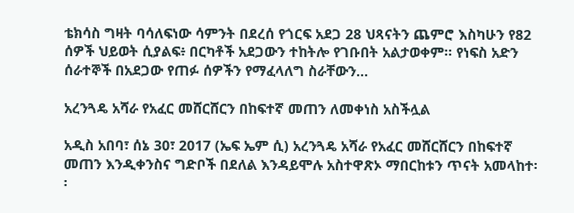ቴክሳስ ግዛት ባሳለፍነው ሳምንት በደረሰ የጎርፍ አደጋ 28 ህጻናትን ጨምሮ እስካሁን የ82 ሰዎች ህይወት ሲያልፍ፥ በርካቶች አደጋውን ተከትሎ የገቡበት አልታወቀም፡፡ የነፍስ አድን ሰራተኞች በአደጋው የጠፉ ሰዎችን የማፈላለግ ስራቸውን…

አረንጓዴ አሻራ የአፈር መሸርሸርን በከፍተኛ መጠን ለመቀነስ አስችሏል

አዲስ አበባ፣ ሰኔ 30፣ 2017 (ኤፍ ኤም ሲ) አረንጓዴ አሻራ የአፈር መሸርሸርን በከፍተኛ መጠን እንዲቀንስና ግድቦች በደለል እንዳይሞሉ አስተዋጽኦ ማበርከቱን ጥናት አመላከተ፡፡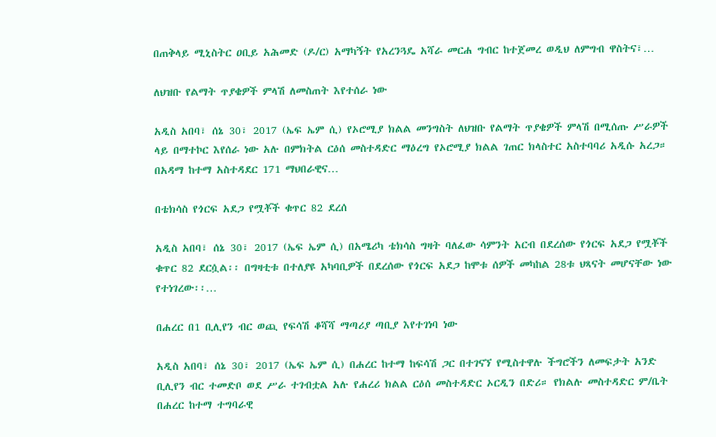በጠቅላይ ሚኒስትር ዐቢይ አሕመድ (ዶ/ር) አማካኝት የአረንጓዴ አሻራ መርሐ ግብር ከተጀመረ ወዲህ ለምግብ ዋስትና፣…

ለህዝቡ የልማት ጥያቄዎች ምላሽ ለመስጠት እየተሰራ ነው

አዲስ አበባ፣ ሰኔ 30፣ 2017 (ኤፍ ኤም ሲ) የኦሮሚያ ክልል መንግስት ለህዝቡ የልማት ጥያቄዎች ምላሽ በሚሰጡ ሥራዎች ላይ በማተኮር እየሰራ ነው አሉ በምክትል ርዕሰ መስተዳድር ማዕረግ የኦሮሚያ ክልል ገጠር ክላስተር አስተባባሪ አዲሱ አረጋ። በአዳማ ከተማ አስተዳደር 171 ማህበራዊና…

በቴክሳስ የጎርፍ አደጋ የሟቾች ቁጥር 82 ደረሰ

አዲስ አበባ፣ ሰኔ 30፣ 2017 (ኤፍ ኤም ሲ) በአሜሪካ ቴክሳስ ግዛት ባለፈው ሳምንት አርብ በደረሰው የጎርፍ አደጋ የሟቾች ቁጥር 82 ደርሷል፡፡ በግዛቲቱ በተለያዩ አካባቢዎች በደረሰው የጎርፍ አደጋ ከሞቱ ሰዎች መካከል 28ቱ ህጻናት መሆናቸው ነው የተነገረው፡፡…

በሐረር በ1 ቢሊየን ብር ወጪ የፍሳሽ ቆሻሻ ማጣሪያ ጣቢያ እየተገነባ ነው

አዲስ አበባ፣ ሰኔ 30፣ 2017 (ኤፍ ኤም ሲ) በሐረር ከተማ ከፍሳሽ ጋር በተገናኘ የሚስተዋሉ ችግሮችን ለመፍታት አንድ ቢሊየን ብር ተመድቦ ወደ ሥራ ተገብቷል አሉ የሐረሪ ክልል ርዕሰ መስተዳድር ኦርዲን በድሪ። የክልሉ መስተዳድር ም/ቤት በሐረር ከተማ ተግባራዊ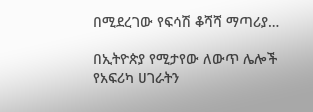በሚደረገው የፍሳሽ ቆሻሻ ማጣሪያ…

በኢትዮጵያ የሚታየው ለውጥ ሌሎች የአፍሪካ ሀገራትን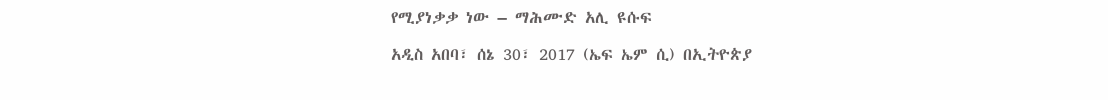የሚያነቃቃ ነው – ማሕሙድ አሊ ዩሱፍ

አዲስ አበባ፣ ሰኔ 30፣ 2017 (ኤፍ ኤም ሲ) በኢትዮጵያ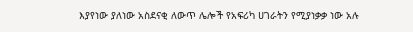እያየነው ያለነው አስደናቂ ለውጥ ሌሎች የአፍሪካ ሀገራትን የሚያነቃቃ ነው አሉ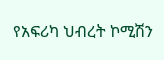የአፍሪካ ህብረት ኮሚሽን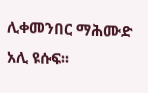ሊቀመንበር ማሕሙድ አሊ ዩሱፍ፡፡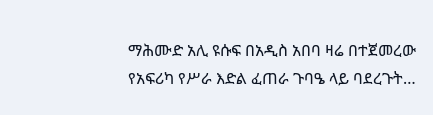ማሕሙድ አሊ ዩሱፍ በአዲስ አበባ ዛሬ በተጀመረው የአፍሪካ የሥራ እድል ፈጠራ ጉባዔ ላይ ባደረጉት…